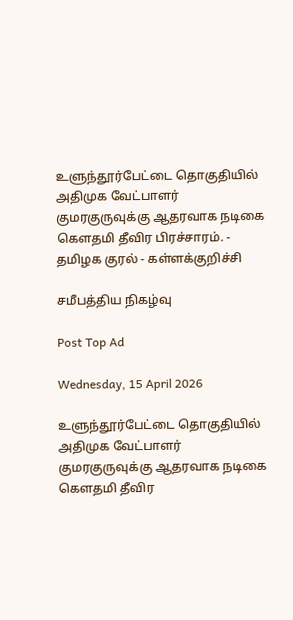உளுந்தூர்பேட்டை தொகுதியில் அதிமுக வேட்பாளர் குமரகுருவுக்கு ஆதரவாக நடிகை கௌதமி தீவிர பிரச்சாரம். - தமிழக குரல் - கள்ளக்குறிச்சி

சமீபத்திய நிகழ்வு

Post Top Ad

Wednesday, 15 April 2026

உளுந்தூர்பேட்டை தொகுதியில் அதிமுக வேட்பாளர் குமரகுருவுக்கு ஆதரவாக நடிகை கௌதமி தீவிர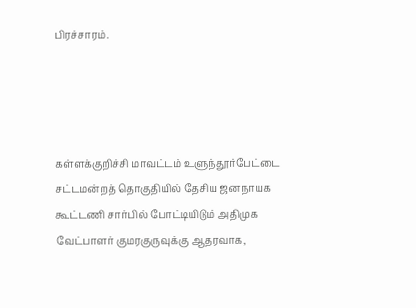பிரச்சாரம்.




கள்ளக்குறிச்சி மாவட்டம் உளுந்தூர்பேட்டை சட்டமன்றத் தொகுதியில் தேசிய ஜனநாயக கூட்டணி சார்பில் போட்டியிடும் அதிமுக வேட்பாளர் குமரகுருவுக்கு ஆதரவாக,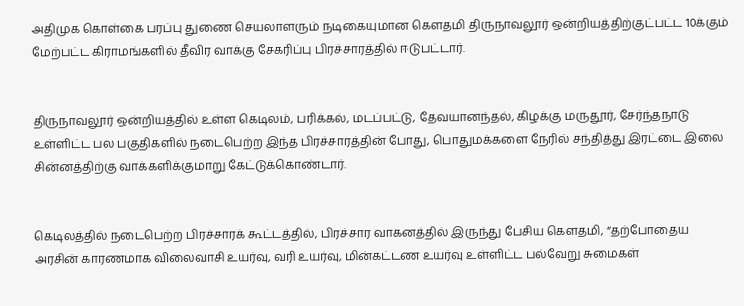அதிமுக கொள்கை பரப்பு துணை செயலாளரும் நடிகையுமான கௌதமி திருநாவலூர் ஒன்றியத்திற்குட்பட்ட 10க்கும் மேற்பட்ட கிராமங்களில் தீவிர வாக்கு சேகரிப்பு பிரச்சாரத்தில் ஈடுபட்டார்.


திருநாவலூர் ஒன்றியத்தில் உள்ள கெடிலம், பரிக்கல், மடப்பட்டு, தேவயானந்தல், கிழக்கு மருதூர், சேர்ந்தநாடு உள்ளிட்ட பல பகுதிகளில் நடைபெற்ற இந்த பிரச்சாரத்தின் போது, பொதுமக்களை நேரில் சந்தித்து இரட்டை இலை சின்னத்திற்கு வாக்களிக்குமாறு கேட்டுக்கொண்டார்.


கெடிலத்தில் நடைபெற்ற பிரச்சாரக் கூட்டத்தில், பிரச்சார வாகனத்தில் இருந்து பேசிய கௌதமி, “தற்போதைய அரசின் காரணமாக விலைவாசி உயர்வு, வரி உயர்வு, மின்கட்டண உயர்வு உள்ளிட்ட பல்வேறு சுமைகள்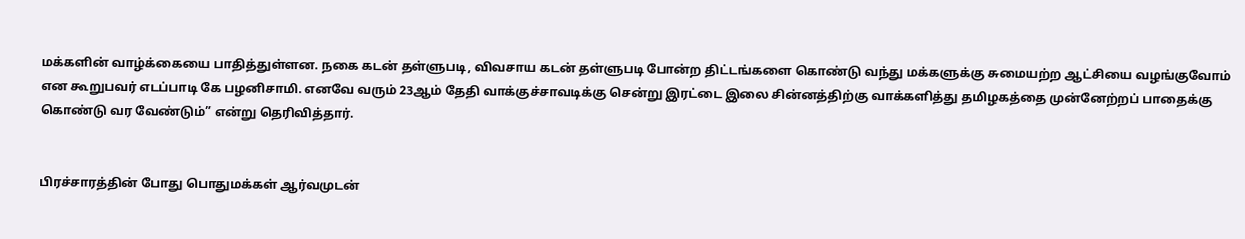மக்களின் வாழ்க்கையை பாதித்துள்ளன. நகை கடன் தள்ளுபடி, விவசாய கடன் தள்ளுபடி போன்ற திட்டங்களை கொண்டு வந்து மக்களுக்கு சுமையற்ற ஆட்சியை வழங்குவோம் என கூறுபவர் எடப்பாடி கே பழனிசாமி. எனவே வரும் 23ஆம் தேதி வாக்குச்சாவடிக்கு சென்று இரட்டை இலை சின்னத்திற்கு வாக்களித்து தமிழகத்தை முன்னேற்றப் பாதைக்கு கொண்டு வர வேண்டும்” என்று தெரிவித்தார்.


பிரச்சாரத்தின் போது பொதுமக்கள் ஆர்வமுடன்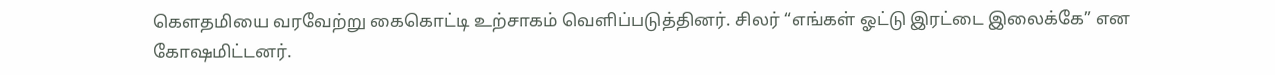கௌதமியை வரவேற்று கைகொட்டி உற்சாகம் வெளிப்படுத்தினர். சிலர் “எங்கள் ஓட்டு இரட்டை இலைக்கே” என கோஷமிட்டனர்.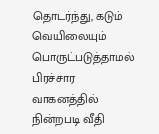தொடர்ந்து, கடும் வெயிலையும் பொருட்படுத்தாமல் பிரச்சார வாகனத்தில் நின்றபடி வீதி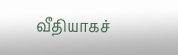வீதியாகச்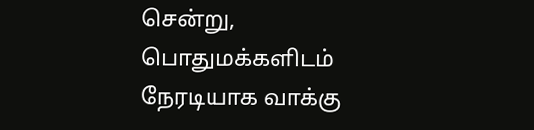சென்று, பொதுமக்களிடம் நேரடியாக வாக்கு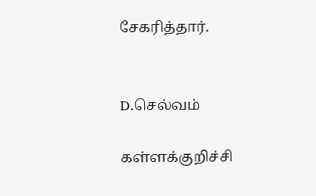சேகரித்தார்.


D.செல்வம்

கள்ளக்குறிச்சி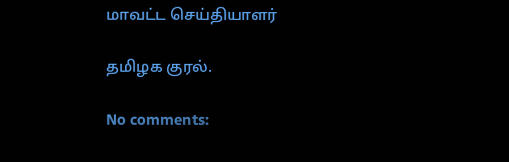மாவட்ட செய்தியாளர்

தமிழக குரல்.

No comments: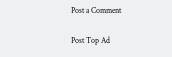Post a Comment

Post Top Ad